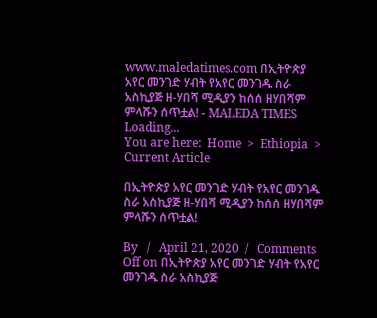www.maledatimes.com በኢትዮጵያ አየር መንገድ ሃብት የአየር መንገዱ ስራ አስኪያጅ ዘ-ሃበሻ ሚዲያን ከሰሰ ዘሃበሻም ምላሹን ሰጥቷል! - MALEDA TIMES
Loading...
You are here:  Home  >  Ethiopia  >  Current Article

በኢትዮጵያ አየር መንገድ ሃብት የአየር መንገዱ ስራ አስኪያጅ ዘ-ሃበሻ ሚዲያን ከሰሰ ዘሃበሻም ምላሹን ሰጥቷል!

By   /   April 21, 2020  /   Comments Off on በኢትዮጵያ አየር መንገድ ሃብት የአየር መንገዱ ስራ አስኪያጅ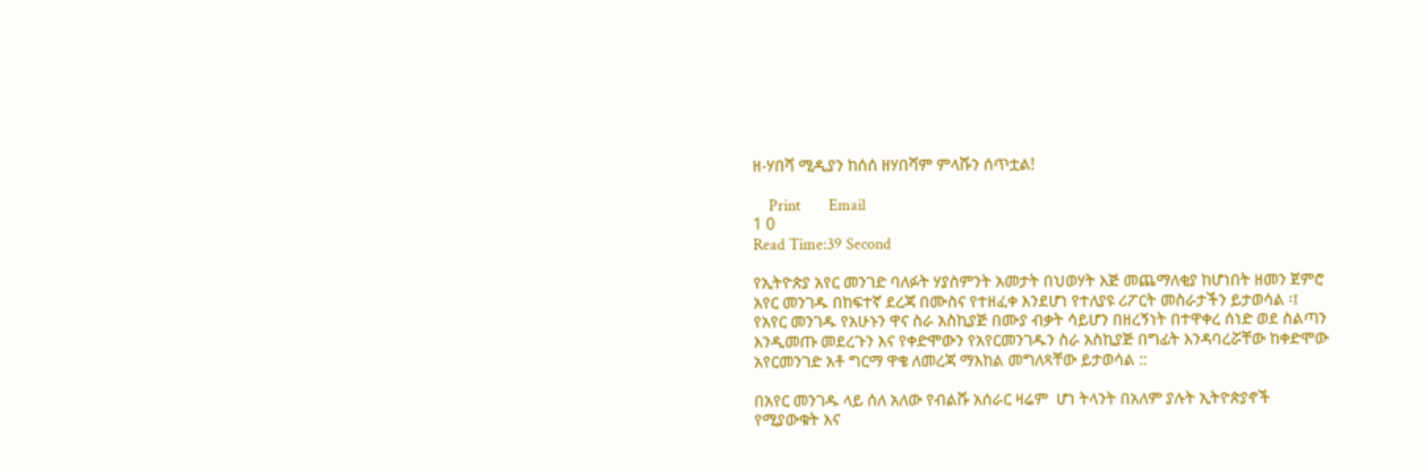ዘ-ሃበሻ ሚዲያን ከሰሰ ዘሃበሻም ምላሹን ሰጥቷል!

    Print       Email
1 0
Read Time:39 Second

የኢትዮጵያ አየር መንገድ ባለፉት ሃያስምንት አመታት በህወሃት እጅ መጨማለቂያ ከሆነበት ዘመን ጀምሮ አየር መንገዱ በከፍተኛ ደረጃ በሙስና የተዘፈቀ እንደሆነ የተለያዩ ሪፖርት መስራታችን ይታወሳል ፡፤ የአየር መንገዱ የአሁኑን ዋና ስራ አስኪያጅ በሙያ ብቃት ሳይሆን በዘረኝነት በተዋቀረ ሰነድ ወደ ስልጣን እንዲመጡ መደረጉን እና የቀድሞውን የአየርመንገዱን ስራ አስኪያጅ በግፊት እንዳባረሯቸው ከቀድሞው አየርመንገድ አቶ ግርማ ዋቄ ለመረጃ ማእከል መግለጻቸው ይታወሳል ::

በአየር መንገዱ ላይ ሰለ አለው የብልሹ አሰራር ዛሬም  ሆነ ትላንት በአለም ያሉት ኢትዮጵያኖች የሚያውቁት እና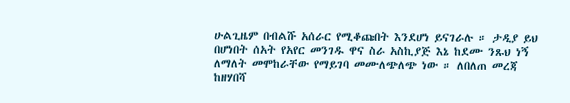ሁልጊዜም በብልሹ አሰራር የሚቆጩበት እንደሆነ ይናገራሉ ። ታዲያ ይህ በሆነበት ሰአት የአየር መንገዱ ዋና ስራ አስኪያጅ እኔ ከደሙ ንጹህ ነኝ ለማለት መሞከራቸው የማይገባ መሙለጭለጭ ነው ። ለበለጠ መረጃ ከዘሃበሻ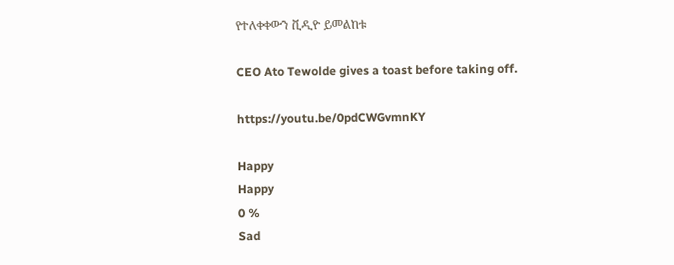የተለቀቀውን ቪዲዮ ይመልከቱ

CEO Ato Tewolde gives a toast before taking off.

https://youtu.be/0pdCWGvmnKY

Happy
Happy
0 %
Sad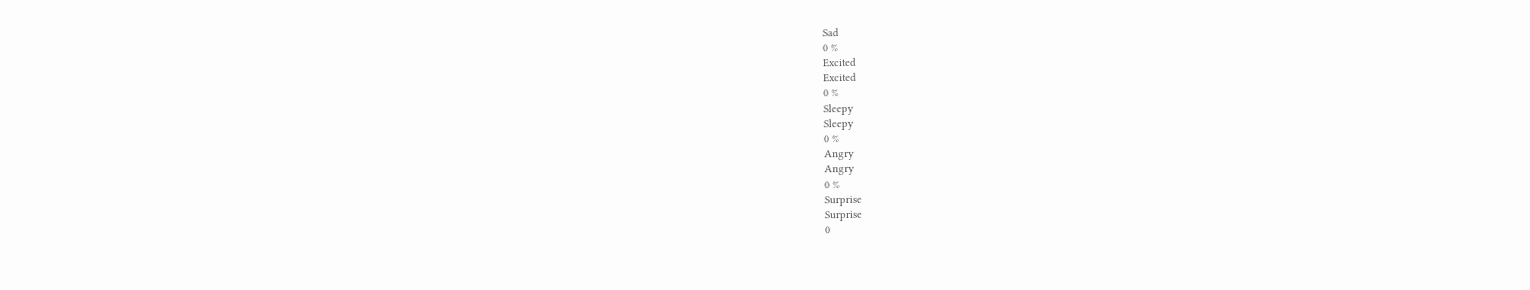Sad
0 %
Excited
Excited
0 %
Sleepy
Sleepy
0 %
Angry
Angry
0 %
Surprise
Surprise
0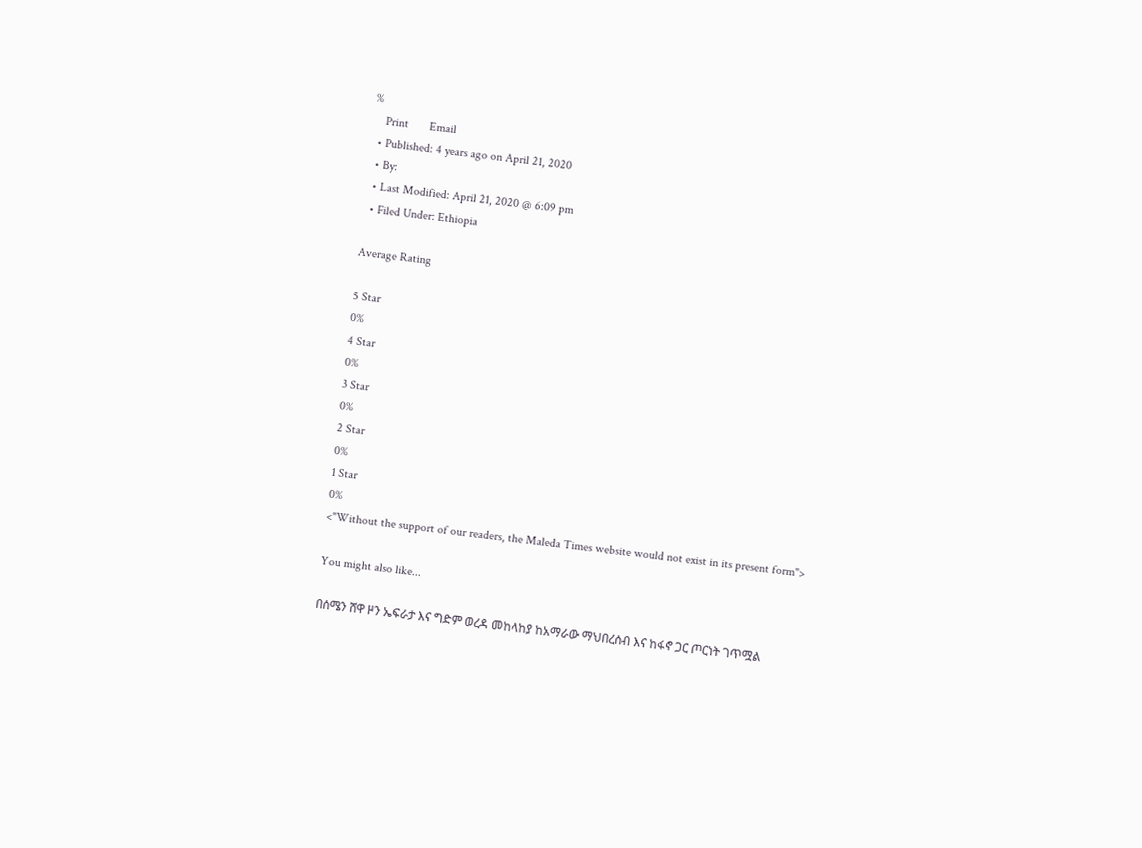%
    Print       Email
  • Published: 4 years ago on April 21, 2020
  • By:
  • Last Modified: April 21, 2020 @ 6:09 pm
  • Filed Under: Ethiopia

Average Rating

5 Star
0%
4 Star
0%
3 Star
0%
2 Star
0%
1 Star
0%
<"Without the support of our readers, the Maleda Times website would not exist in its present form">

You might also like...

በሰሜን ሸዋ ዞን ኤፍራታ እና ግድም ወረዳ መከላከያ ከአማራው ማህበረሰብ እና ከፋኖ ጋር ጦርነት ገጥሟል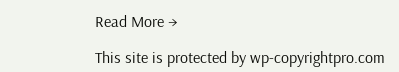Read More →

This site is protected by wp-copyrightpro.com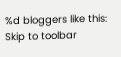%d bloggers like this:
Skip to toolbar